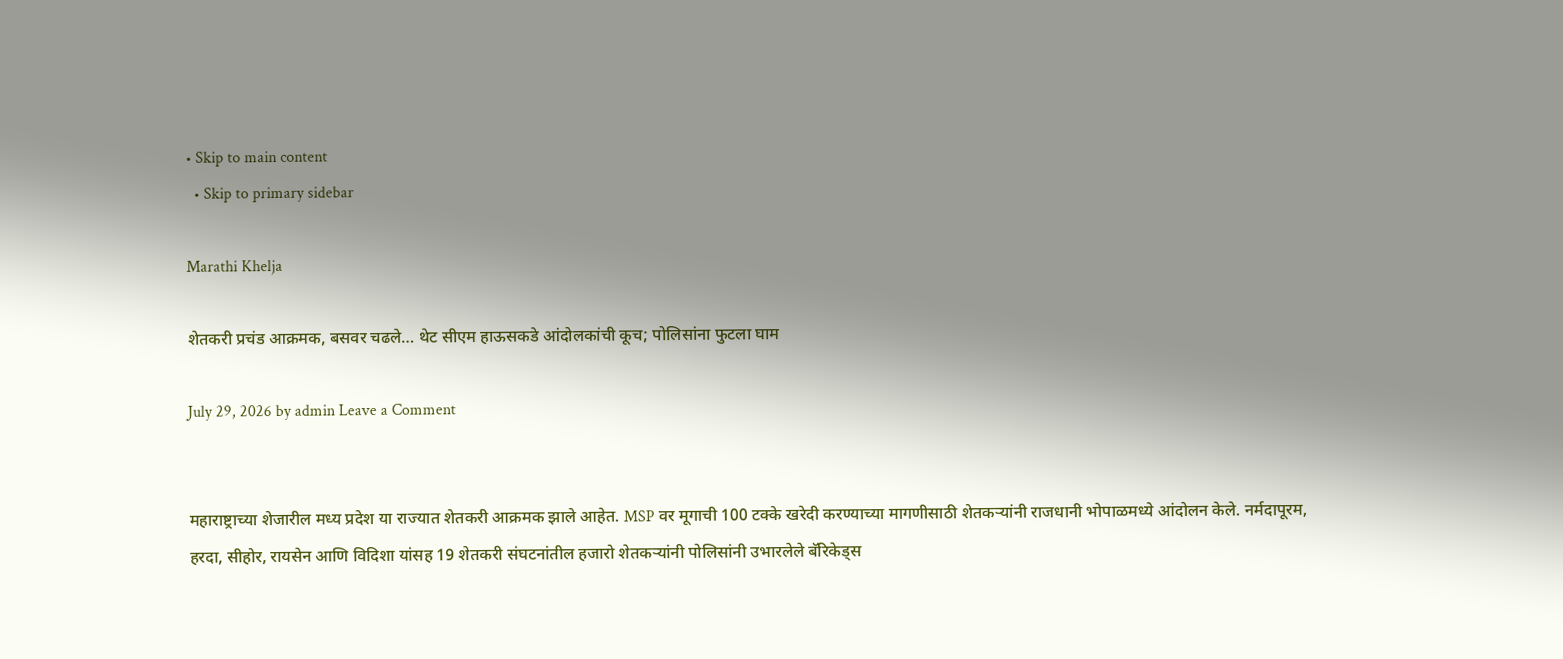• Skip to main content
  • Skip to primary sidebar

Marathi Khelja

शेतकरी प्रचंड आक्रमक, बसवर चढले… थेट सीएम हाऊसकडे आंदोलकांची कूच; पोलिसांना फुटला घाम

July 29, 2026 by admin Leave a Comment


महाराष्ट्राच्या शेजारील मध्य प्रदेश या राज्यात शेतकरी आक्रमक झाले आहेत. MSP वर मूगाची 100 टक्के खरेदी करण्याच्या मागणीसाठी शेतकऱ्यांनी राजधानी भोपाळमध्ये आंदोलन केले. नर्मदापूरम, हरदा, सीहोर, रायसेन आणि विदिशा यांसह 19 शेतकरी संघटनांतील हजारो शेतकऱ्यांनी पोलिसांनी उभारलेले बॅरिकेड्स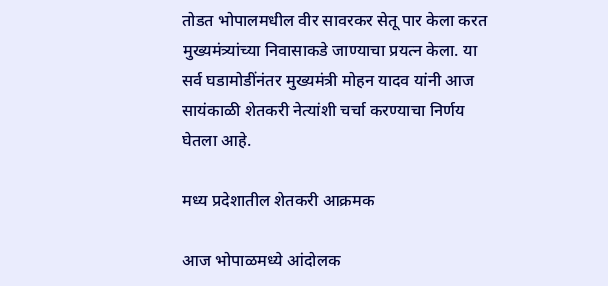तोडत भोपालमधील वीर सावरकर सेतू पार केला करत मुख्यमंत्र्‍यांच्या निवासाकडे जाण्याचा प्रयत्न केला. या सर्व घडामोडींनंतर मुख्यमंत्री मोहन यादव यांनी आज सायंकाळी शेतकरी नेत्यांशी चर्चा करण्याचा निर्णय घेतला आहे.

मध्य प्रदेशातील शेतकरी आक्रमक

आज भोपाळमध्ये आंदोलक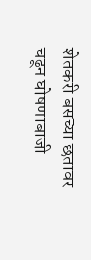शेतकरी बसच्या छतावर चढून घोषणाबाजी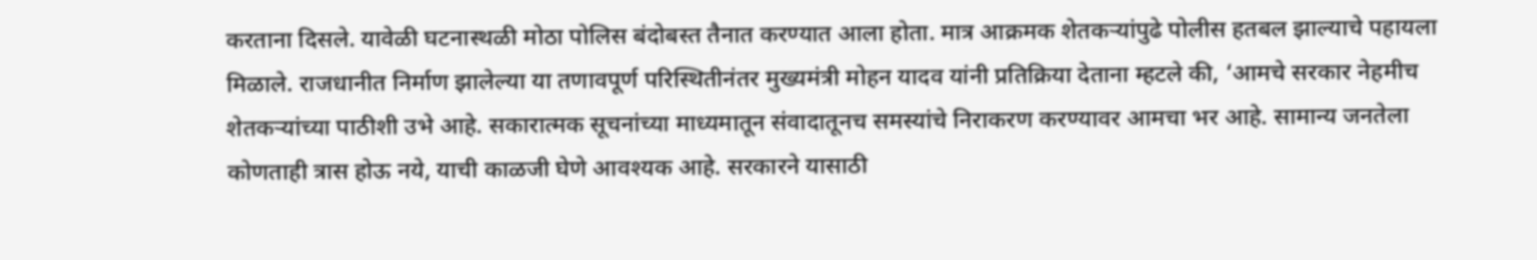करताना दिसले. यावेळी घटनास्थळी मोठा पोलिस बंदोबस्त तैनात करण्यात आला होता. मात्र आक्रमक शेतकऱ्यांपुढे पोलीस हतबल झाल्याचे पहायला मिळाले. राजधानीत निर्माण झालेल्या या तणावपूर्ण परिस्थितीनंतर मुख्यमंत्री मोहन यादव यांनी प्रतिक्रिया देताना म्हटले की, ‘आमचे सरकार नेहमीच शेतकऱ्यांच्या पाठीशी उभे आहे. सकारात्मक सूचनांच्या माध्यमातून संवादातूनच समस्यांचे निराकरण करण्यावर आमचा भर आहे. सामान्य जनतेला कोणताही त्रास होऊ नये, याची काळजी घेणे आवश्यक आहे. सरकारने यासाठी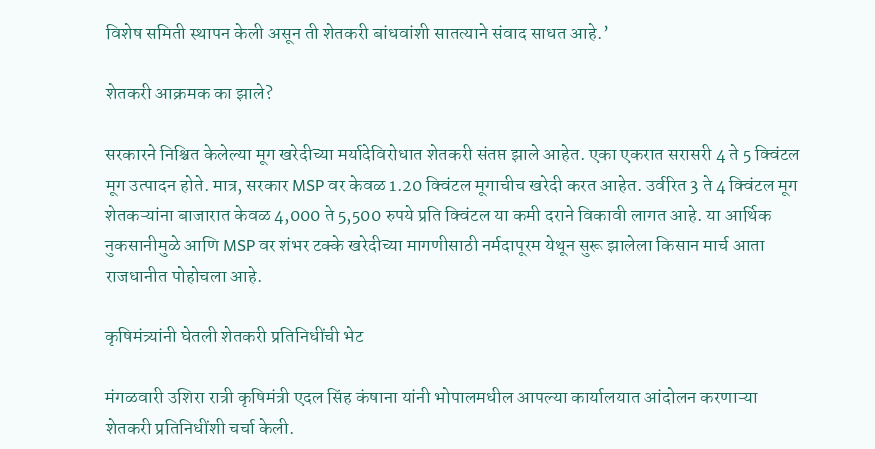विशेष समिती स्थापन केली असून ती शेतकरी बांधवांशी सातत्याने संवाद साधत आहे.’

शेतकरी आक्रमक का झाले?

सरकारने निश्चित केलेल्या मूग खरेदीच्या मर्यादेविरोधात शेतकरी संतप्त झाले आहेत. एका एकरात सरासरी 4 ते 5 क्विंटल मूग उत्पादन होते. मात्र, सरकार MSP वर केवळ 1.20 क्विंटल मूगाचीच खरेदी करत आहेत. उर्वरित 3 ते 4 क्विंटल मूग शेतकऱ्यांना बाजारात केवळ 4,000 ते 5,500 रुपये प्रति क्विंटल या कमी दराने विकावी लागत आहे. या आर्थिक नुकसानीमुळे आणि MSP वर शंभर टक्के खरेदीच्या मागणीसाठी नर्मदापूरम येथून सुरू झालेला किसान मार्च आता राजधानीत पोहोचला आहे.

कृषिमंत्र्यांनी घेतली शेतकरी प्रतिनिधींची भेट

मंगळवारी उशिरा रात्री कृषिमंत्री एदल सिंह कंषाना यांनी भोपालमधील आपल्या कार्यालयात आंदोलन करणाऱ्या शेतकरी प्रतिनिधींशी चर्चा केली.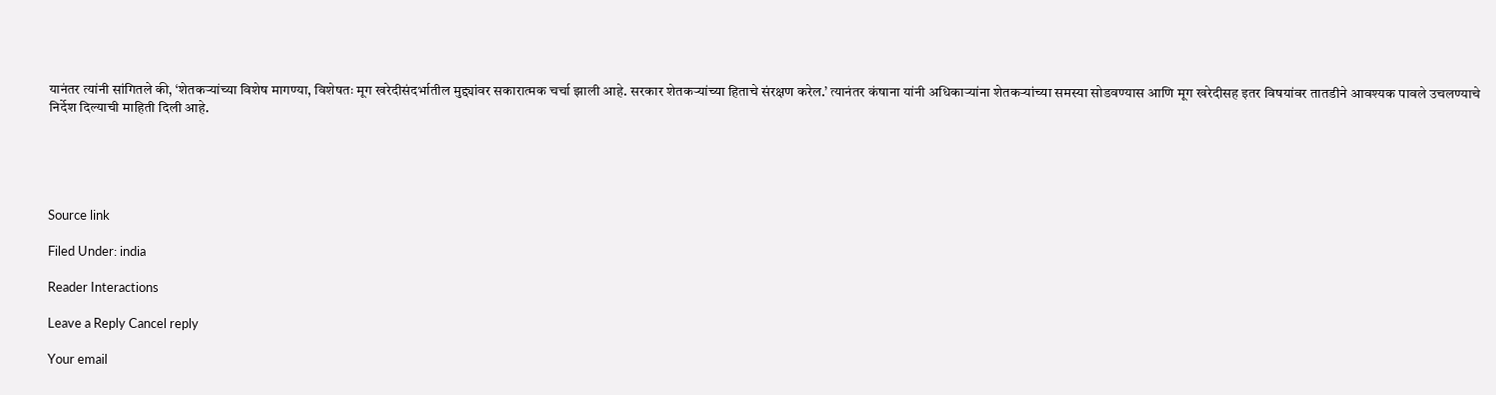यानंतर त्यांनी सांगितले की, ‘शेतकऱ्यांच्या विशेष मागण्या, विशेषतः मूग खरेदीसंदर्भातील मुद्द्यांवर सकारात्मक चर्चा झाली आहे. सरकार शेतकऱ्यांच्या हिताचे संरक्षण करेल.’ त्यानंतर कंषाना यांनी अधिकाऱ्यांना शेतकऱ्यांच्या समस्या सोडवण्यास आणि मूग खरेदीसह इतर विषयांवर तातडीने आवश्यक पावले उचलण्याचे निर्देश दिल्याची माहिती दिली आहे.





Source link

Filed Under: india

Reader Interactions

Leave a Reply Cancel reply

Your email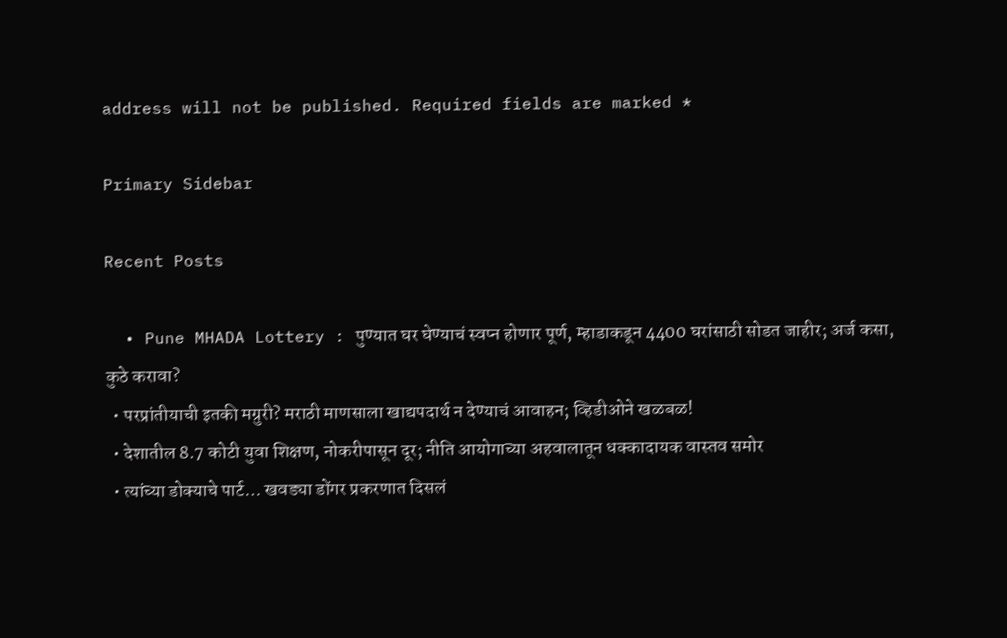address will not be published. Required fields are marked *

Primary Sidebar

Recent Posts

  • Pune MHADA Lottery : पुण्यात घर घेण्याचं स्वप्न होणार पूर्ण, म्हाडाकडून 4400 घरांसाठी सोडत जाहीर; अर्ज कसा, कुठे करावा?
  • परप्रांतीयाची इतकी मग्रुरी? मराठी माणसाला खाद्यपदार्थ न देण्याचं आवाहन; व्हिडीओने खळबळ!
  • देशातील 8.7 कोटी युवा शिक्षण, नोकरीपासून दूर; नीति आयोगाच्या अहवालातून धक्कादायक वास्तव समोर
  • त्यांच्या डोक्याचे पार्ट… खवड्या डोंगर प्रकरणात दिसलं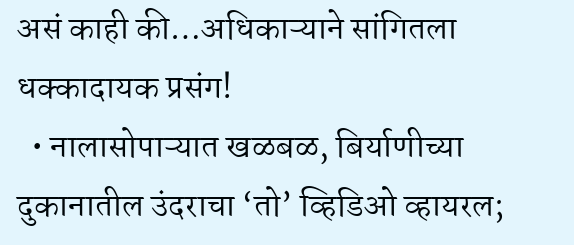असं काही की…अधिकाऱ्याने सांगितला धक्कादायक प्रसंग!
  • नालासोपाऱ्यात खळबळ, बिर्याणीच्या दुकानातील उंदराचा ‘तो’ व्हिडिओ व्हायरल;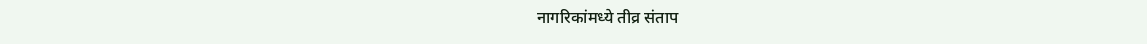नागरिकांमध्ये तीव्र संताप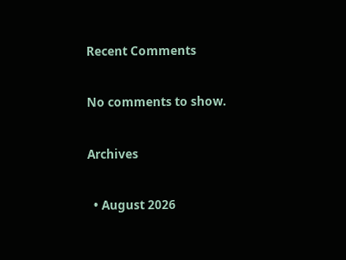Recent Comments

No comments to show.

Archives

  • August 2026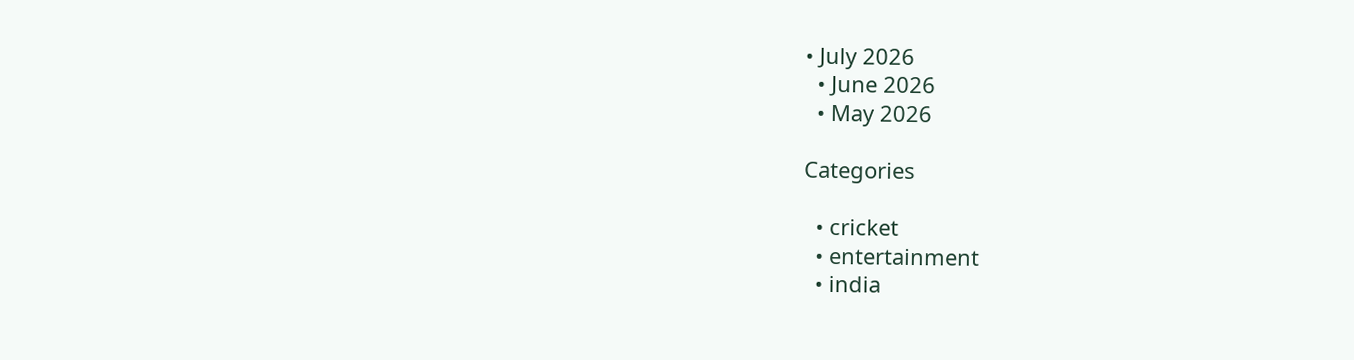• July 2026
  • June 2026
  • May 2026

Categories

  • cricket
  • entertainment
  • india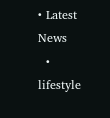• Latest News
  • lifestyle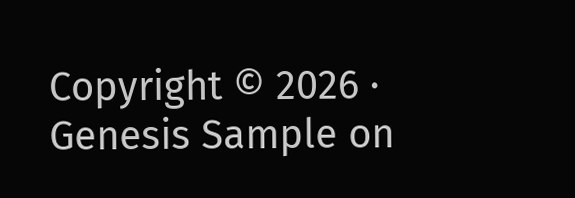Copyright © 2026 · Genesis Sample on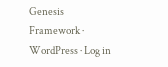Genesis Framework · WordPress · Log in